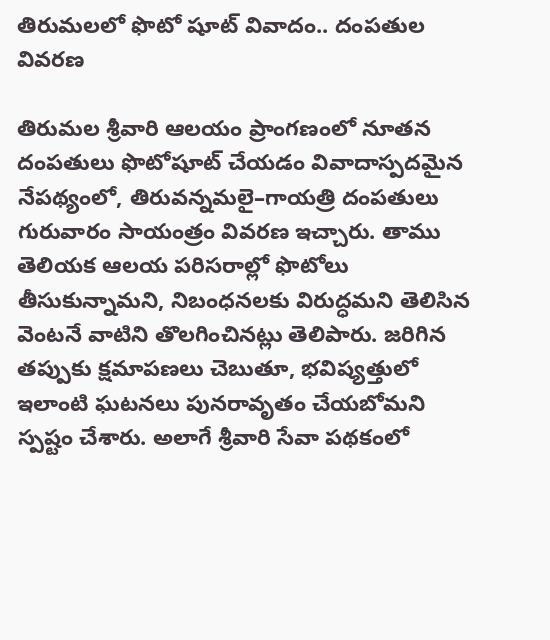తిరుమలలో ఫొటో షూట్ వివాదం.. దంపతుల వివరణ

తిరుమల శ్రీవారి ఆలయం ప్రాంగణంలో నూతన దంపతులు ఫొటోషూట్ చేయడం వివాదాస్పదమైన నేపథ్యంలో, తిరువన్నమలై–గాయత్రి దంపతులు గురువారం సాయంత్రం వివరణ ఇచ్చారు. తాము తెలియక ఆలయ పరిసరాల్లో ఫొటోలు తీసుకున్నామని, నిబంధనలకు విరుద్ధమని తెలిసిన వెంటనే వాటిని తొలగించినట్లు తెలిపారు. జరిగిన తప్పుకు క్షమాపణలు చెబుతూ, భవిష్యత్తులో ఇలాంటి ఘటనలు పునరావృతం చేయబోమని స్పష్టం చేశారు. అలాగే శ్రీవారి సేవా పథకంలో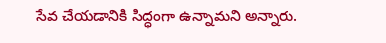సేవ చేయడానికి సిద్ధంగా ఉన్నామని అన్నారు.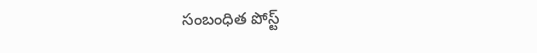సంబంధిత పోస్ట్